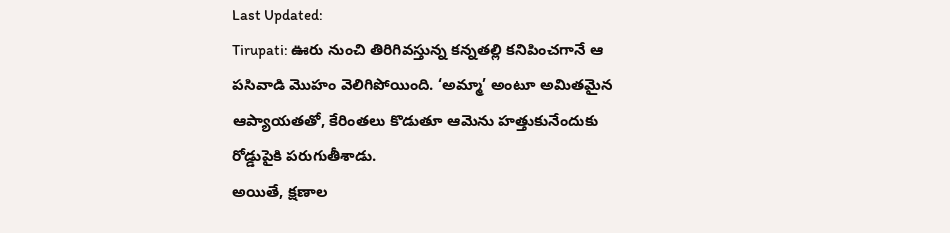Last Updated:
Tirupati: ఊరు నుంచి తిరిగివస్తున్న కన్నతల్లి కనిపించగానే ఆ పసివాడి మొహం వెలిగిపోయింది. ‘అమ్మా’ అంటూ అమితమైన ఆప్యాయతతో, కేరింతలు కొడుతూ ఆమెను హత్తుకునేందుకు రోడ్డుపైకి పరుగుతీశాడు.
అయితే, క్షణాల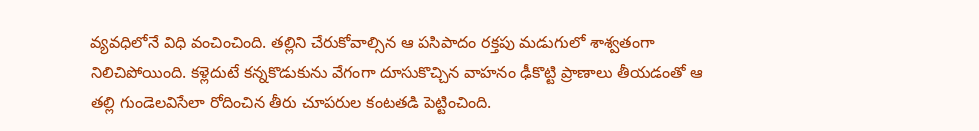వ్యవధిలోనే విధి వంచించింది. తల్లిని చేరుకోవాల్సిన ఆ పసిపాదం రక్తపు మడుగులో శాశ్వతంగా నిలిచిపోయింది. కళ్లెదుటే కన్నకొడుకును వేగంగా దూసుకొచ్చిన వాహనం ఢీకొట్టి ప్రాణాలు తీయడంతో ఆ తల్లి గుండెలవిసేలా రోదించిన తీరు చూపరుల కంటతడి పెట్టించింది.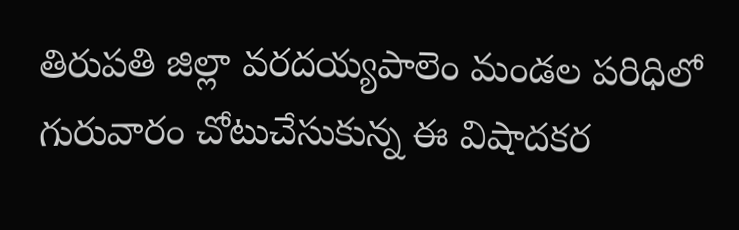తిరుపతి జిల్లా వరదయ్యపాలెం మండల పరిధిలో గురువారం చోటుచేసుకున్న ఈ విషాదకర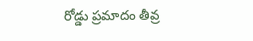రోడ్డు ప్రమాదం తీవ్ర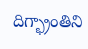దిగ్భ్రాంతిని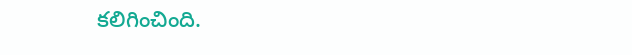కలిగించింది.